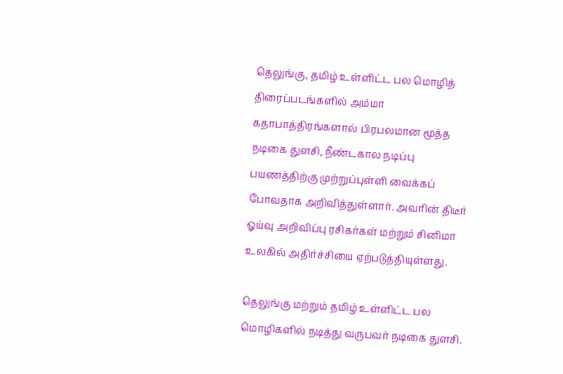தெலுங்கு, தமிழ் உள்ளிட்ட பல மொழித் திரைப்படங்களில் அம்மா கதாபாத்திரங்களால் பிரபலமான மூத்த நடிகை துளசி, நீண்டகால நடிப்பு பயணத்திற்கு முற்றுப்புள்ளி வைக்கப் போவதாக அறிவித்துள்ளார். அவரின் திடீர் ஓய்வு அறிவிப்பு ரசிகர்கள் மற்றும் சினிமா உலகில் அதிர்ச்சியை ஏற்படுத்தியுள்ளது.

தெலுங்கு மற்றும் தமிழ் உள்ளிட்ட பல மொழிகளில் நடித்து வருபவர் நடிகை துளசி.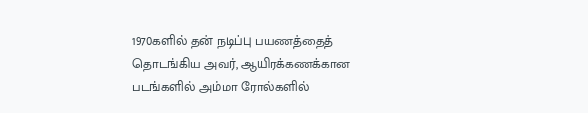1970களில் தன் நடிப்பு பயணத்தைத் தொடங்கிய அவர், ஆயிரக்கணக்கான படங்களில் அம்மா ரோல்களில்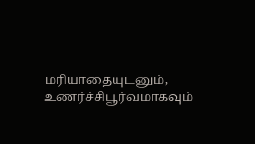மரியாதையுடனும், உணர்ச்சிபூர்வமாகவும்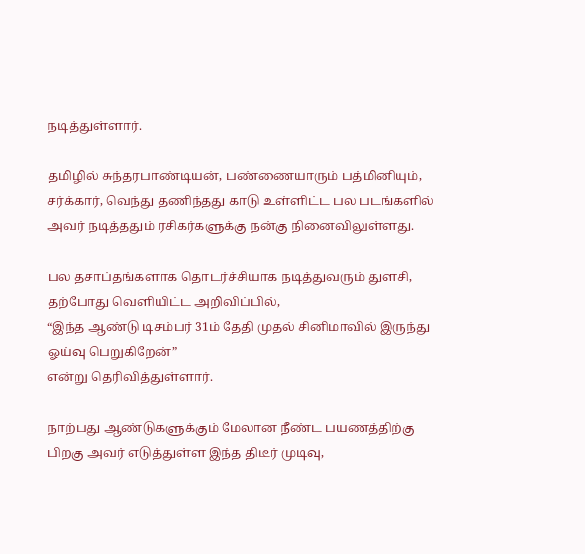நடித்துள்ளார்.

தமிழில் சுந்தரபாண்டியன், பண்ணையாரும் பத்மினியும், சர்க்கார், வெந்து தணிந்தது காடு உள்ளிட்ட பல படங்களில் அவர் நடித்ததும் ரசிகர்களுக்கு நன்கு நினைவிலுள்ளது.

பல தசாப்தங்களாக தொடர்ச்சியாக நடித்துவரும் துளசி, தற்போது வெளியிட்ட அறிவிப்பில்,
“இந்த ஆண்டு டிசம்பர் 31ம் தேதி முதல் சினிமாவில் இருந்து ஓய்வு பெறுகிறேன்”
என்று தெரிவித்துள்ளார்.

நாற்பது ஆண்டுகளுக்கும் மேலான நீண்ட பயணத்திற்கு பிறகு அவர் எடுத்துள்ள இந்த திடீர் முடிவு,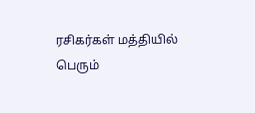ரசிகர்கள் மத்தியில் பெரும்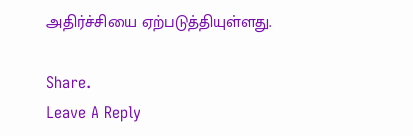அதிர்ச்சியை ஏற்படுத்தியுள்ளது.

Share.
Leave A Reply